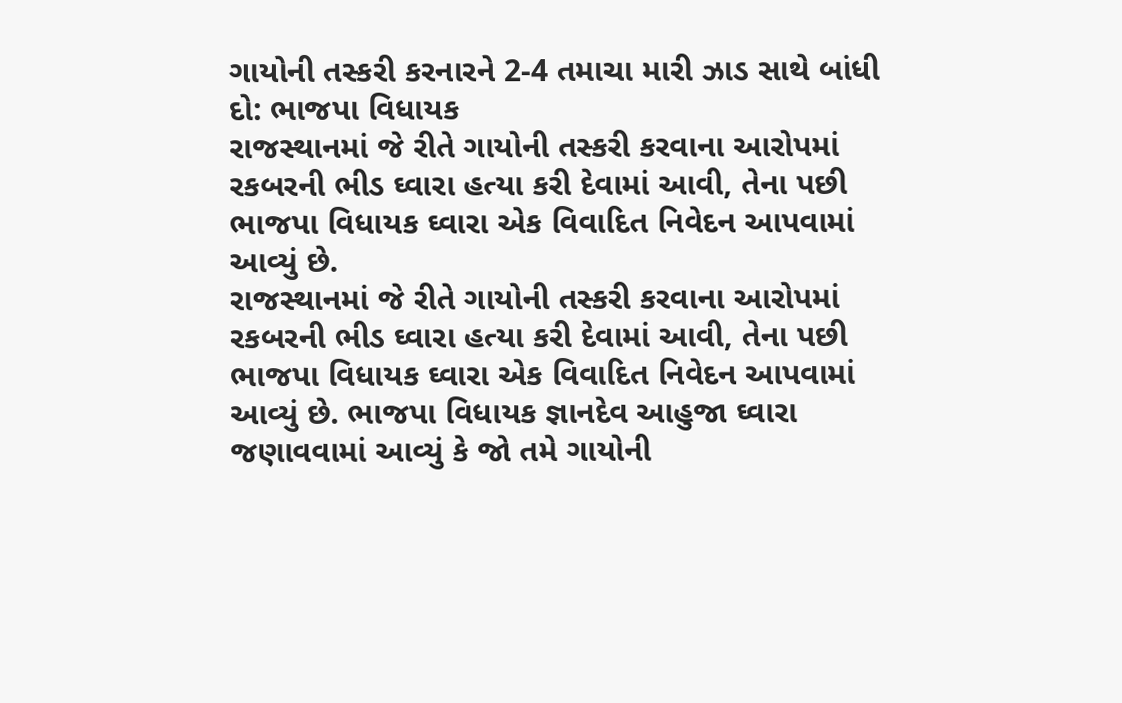ગાયોની તસ્કરી કરનારને 2-4 તમાચા મારી ઝાડ સાથે બાંધી દો: ભાજપા વિધાયક
રાજસ્થાનમાં જે રીતે ગાયોની તસ્કરી કરવાના આરોપમાં રકબરની ભીડ ઘ્વારા હત્યા કરી દેવામાં આવી, તેના પછી ભાજપા વિધાયક ઘ્વારા એક વિવાદિત નિવેદન આપવામાં આવ્યું છે.
રાજસ્થાનમાં જે રીતે ગાયોની તસ્કરી કરવાના આરોપમાં રકબરની ભીડ ઘ્વારા હત્યા કરી દેવામાં આવી, તેના પછી ભાજપા વિધાયક ઘ્વારા એક વિવાદિત નિવેદન આપવામાં આવ્યું છે. ભાજપા વિધાયક જ્ઞાનદેવ આહુજા ઘ્વારા જણાવવામાં આવ્યું કે જો તમે ગાયોની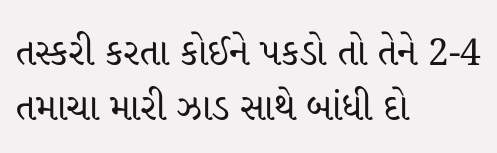તસ્કરી કરતા કોઈને પકડો તો તેને 2-4 તમાચા મારી ઝાડ સાથે બાંધી દો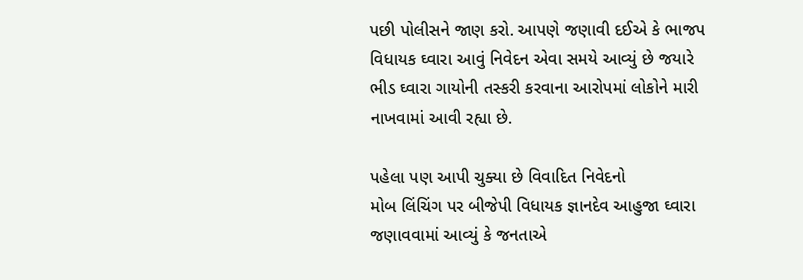પછી પોલીસને જાણ કરો. આપણે જણાવી દઈએ કે ભાજપ વિધાયક ઘ્વારા આવું નિવેદન એવા સમયે આવ્યું છે જયારે ભીડ ઘ્વારા ગાયોની તસ્કરી કરવાના આરોપમાં લોકોને મારી નાખવામાં આવી રહ્યા છે.

પહેલા પણ આપી ચુક્યા છે વિવાદિત નિવેદનો
મોબ લિંચિંગ પર બીજેપી વિધાયક જ્ઞાનદેવ આહુજા ઘ્વારા જણાવવામાં આવ્યું કે જનતાએ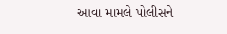આવા મામલે પોલીસને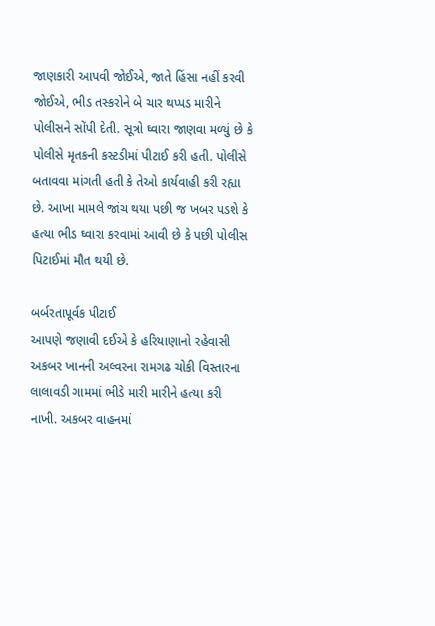જાણકારી આપવી જોઈએ, જાતે હિંસા નહીં કરવી જોઈએ, ભીડ તસ્કરોને બે ચાર થપ્પડ મારીને પોલીસને સોંપી દેતી. સૂત્રો ઘ્વારા જાણવા મળ્યું છે કે પોલીસે મૃતકની કસ્ટડીમાં પીટાઈ કરી હતી. પોલીસે બતાવવા માંગતી હતી કે તેઓ કાર્યવાહી કરી રહ્યા છે. આખા મામલે જાંચ થયા પછી જ ખબર પડશે કે હત્યા ભીડ ઘ્વારા કરવામાં આવી છે કે પછી પોલીસ પિટાઈમાં મૌત થયી છે.

બર્બરતાપૂર્વક પીટાઈ
આપણે જણાવી દઈએ કે હરિયાણાનો રહેવાસી અકબર ખાનની અલ્વરના રામગઢ ચોકી વિસ્તારના લાલાવડી ગામમાં ભીડે મારી મારીને હત્યા કરી નાખી. અકબર વાહનમાં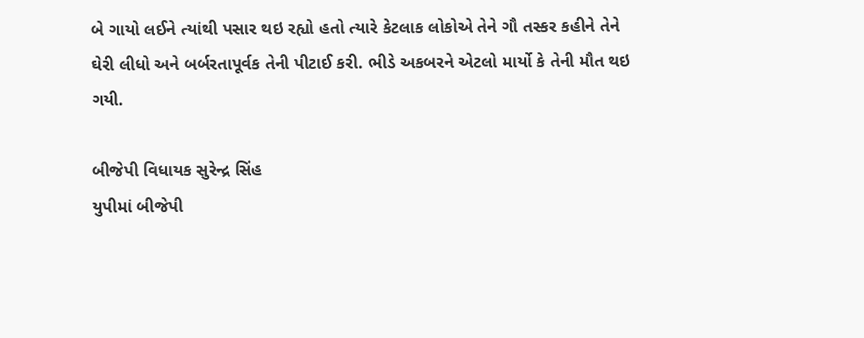બે ગાયો લઈને ત્યાંથી પસાર થઇ રહ્યો હતો ત્યારે કેટલાક લોકોએ તેને ગૌ તસ્કર કહીને તેને ઘેરી લીધો અને બર્બરતાપૂર્વક તેની પીટાઈ કરી. ભીડે અકબરને એટલો માર્યો કે તેની મૌત થઇ ગયી.

બીજેપી વિધાયક સુરેન્દ્ર સિંહ
યુપીમાં બીજેપી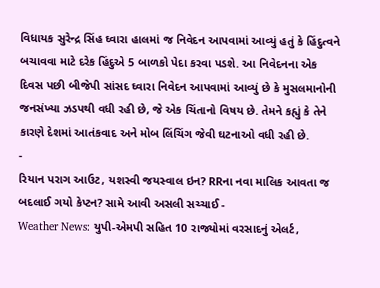વિધાયક સુરેન્દ્ર સિંહ ઘ્વારા હાલમાં જ નિવેદન આપવામાં આવ્યું હતું કે હિંદુત્વને બચાવવા માટે દરેક હિંદુએ 5 બાળકો પેદા કરવા પડશે. આ નિવેદનના એક દિવસ પછી બીજેપી સાંસદ ઘ્વારા નિવેદન આપવામાં આવ્યું છે કે મુસલમાનોની જનસંખ્યા ઝડપથી વધી રહી છે, જે એક ચિંતાનો વિષય છે. તેમને કહ્યું કે તેને કારણે દેશમાં આતંકવાદ અને મોબ લિંચિંગ જેવી ઘટનાઓ વધી રહી છે.
-
રિયાન પરાગ આઉટ, યશસ્વી જયસ્વાલ ઇન? RRના નવા માલિક આવતા જ બદલાઈ ગયો કેપ્ટન? સામે આવી અસલી સચ્ચાઈ -
Weather News: યુપી-એમપી સહિત 10 રાજ્યોમાં વરસાદનું એલર્ટ,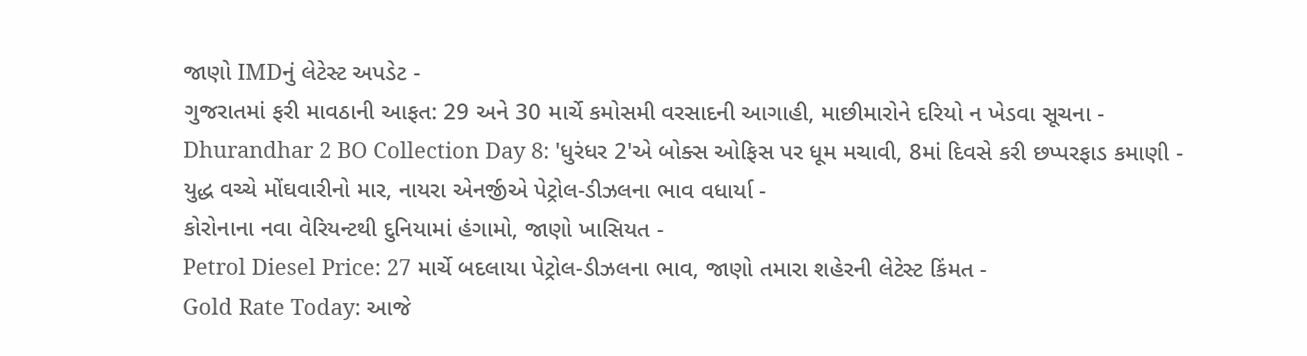જાણો IMDનું લેટેસ્ટ અપડેટ -
ગુજરાતમાં ફરી માવઠાની આફત: 29 અને 30 માર્ચે કમોસમી વરસાદની આગાહી, માછીમારોને દરિયો ન ખેડવા સૂચના -
Dhurandhar 2 BO Collection Day 8: 'ધુરંધર 2'એ બોક્સ ઓફિસ પર ધૂમ મચાવી, 8માં દિવસે કરી છપ્પરફાડ કમાણી -
યુદ્ધ વચ્ચે મોંઘવારીનો માર, નાયરા એનર્જીએ પેટ્રોલ-ડીઝલના ભાવ વધાર્યા -
કોરોનાના નવા વેરિયન્ટથી દુનિયામાં હંગામો, જાણો ખાસિયત -
Petrol Diesel Price: 27 માર્ચે બદલાયા પેટ્રોલ-ડીઝલના ભાવ, જાણો તમારા શહેરની લેટેસ્ટ કિંમત -
Gold Rate Today: આજે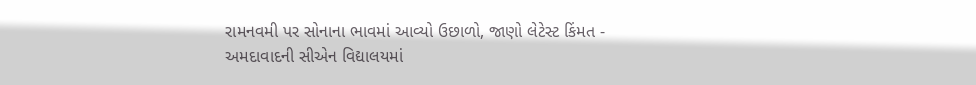રામનવમી પર સોનાના ભાવમાં આવ્યો ઉછાળો, જાણો લેટેસ્ટ કિંમત -
અમદાવાદની સીએન વિદ્યાલયમાં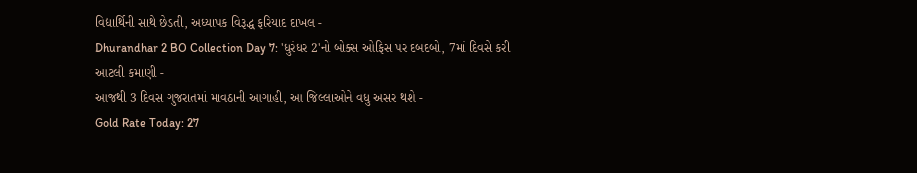વિદ્યાર્થિની સાથે છેડતી, અધ્યાપક વિરૂદ્ધ ફરિયાદ દાખલ -
Dhurandhar 2 BO Collection Day 7: 'ધુરંધર 2'નો બોક્સ ઓફિસ પર દબદબો, 7માં દિવસે કરી આટલી કમાણી -
આજથી 3 દિવસ ગુજરાતમાં માવઠાની આગાહી, આ જિલ્લાઓને વધુ અસર થશે -
Gold Rate Today: 27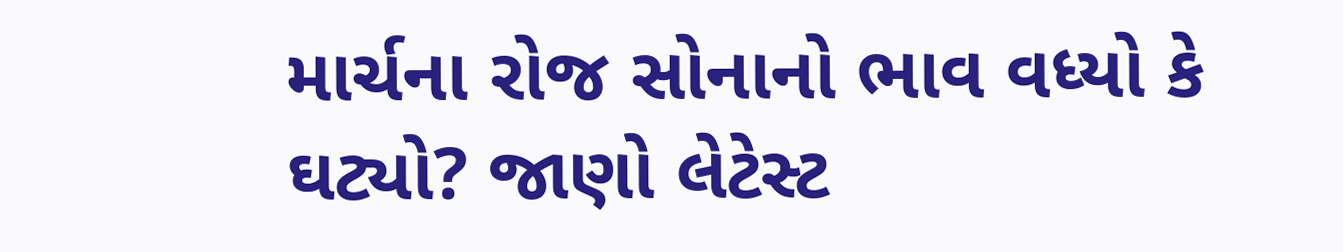માર્ચના રોજ સોનાનો ભાવ વધ્યો કે ઘટ્યો? જાણો લેટેસ્ટ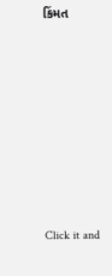કિંમત









Click it and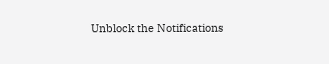Unblock the Notifications